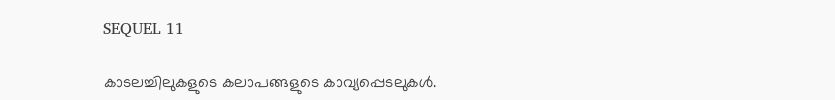SEQUEL 11

കാടലച്ചിലുകളുടെ കലാപങ്ങളുടെ കാവ്യപ്പെടലുകൾ.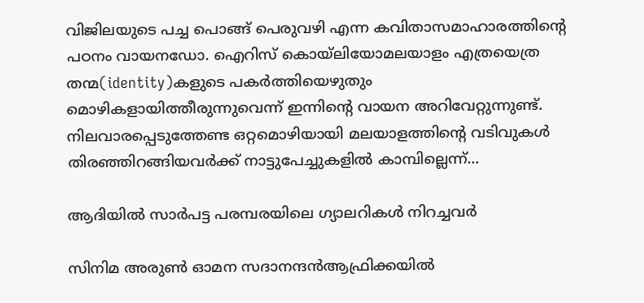വിജിലയുടെ പച്ച പൊങ്ങ് പെരുവഴി എന്ന കവിതാസമാഹാരത്തിന്റെ പഠനം വായനഡോ. ഐറിസ് കൊയ്‌ലിയോമലയാളം എത്രയെത്ര തന്മ(identity)കളുടെ പകര്‍ത്തിയെഴുതും മൊഴികളായിത്തീരുന്നുവെന്ന് ഇന്നിന്‍റെ വായന അറിവേറ്റുന്നുണ്ട്. നിലവാരപ്പെടുത്തേണ്ട ഒറ്റമൊഴിയായി മലയാളത്തിന്‍റെ വടിവുകള്‍ തിരഞ്ഞിറങ്ങിയവര്‍ക്ക് നാട്ടുപേച്ചുകളില്‍ കാമ്പില്ലെന്ന്...

ആദിയിൽ സാർപട്ട പരമ്പരയിലെ ഗ്യാലറികൾ നിറച്ചവർ

സിനിമ അരുൺ ഓമന സദാനന്ദൻആഫ്രിക്കയിൽ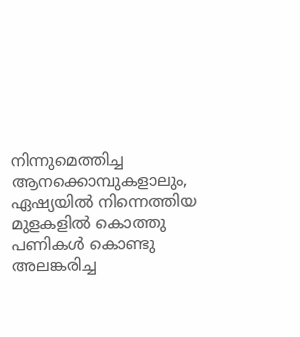നിന്നുമെത്തിച്ച ആനക്കൊമ്പുകളാലും, ഏഷ്യയിൽ നിന്നെത്തിയ മുളകളിൽ കൊത്തു പണികൾ കൊണ്ടു അലങ്കരിച്ച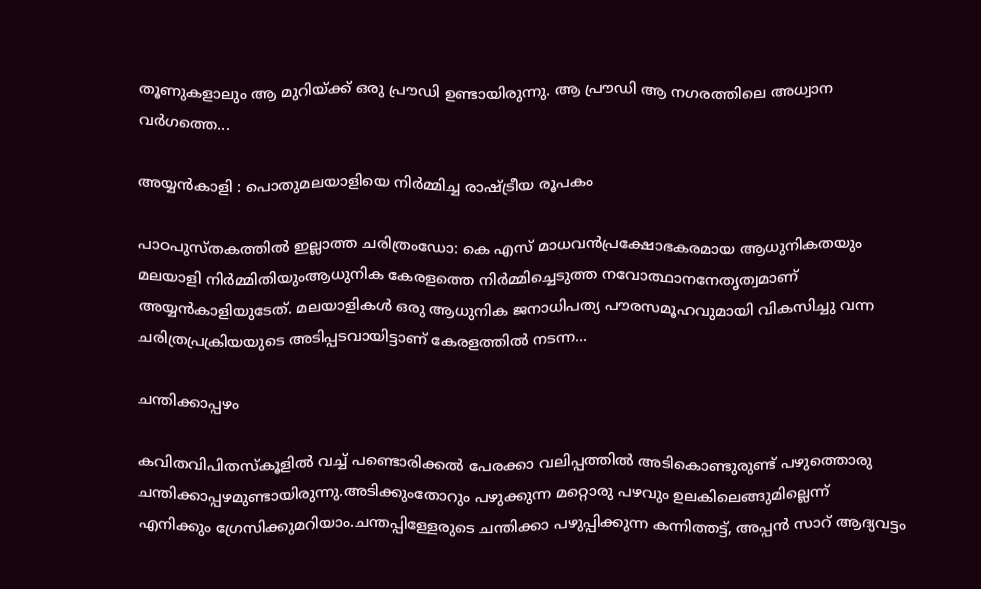തൂണുകളാലും ആ മുറിയ്ക്ക് ഒരു പ്രൗഡി ഉണ്ടായിരുന്നു. ആ പ്രൗഡി ആ നഗരത്തിലെ അധ്വാന വർഗത്തെ...

അയ്യൻകാളി : പൊതുമലയാളിയെ നിർമ്മിച്ച രാഷ്ട്രീയ രൂപകം

പാഠപുസ്തകത്തിൽ ഇല്ലാത്ത ചരിത്രംഡോ: കെ എസ് മാധവൻപ്രക്ഷോഭകരമായ ആധുനികതയും മലയാളി നിർമ്മിതിയുംആധുനിക കേരളത്തെ നിർമ്മിച്ചെടുത്ത നവോത്ഥാനനേതൃത്വമാണ് അയ്യൻകാളിയുടേത്. മലയാളികൾ ഒരു ആധുനിക ജനാധിപത്യ പൗരസമൂഹവുമായി വികസിച്ചു വന്ന ചരിത്രപ്രക്രിയയുടെ അടിപ്പടവായിട്ടാണ് കേരളത്തിൽ നടന്ന...

ചന്തിക്കാപ്പഴം

കവിതവിപിതസ്കൂളിൽ വച്ച് പണ്ടൊരിക്കൽ പേരക്കാ വലിപ്പത്തിൽ അടികൊണ്ടുരുണ്ട് പഴുത്തൊരു ചന്തിക്കാപ്പഴമുണ്ടായിരുന്നു.അടിക്കുംതോറും പഴുക്കുന്ന മറ്റൊരു പഴവും ഉലകിലെങ്ങുമില്ലെന്ന് എനിക്കും ഗ്രേസിക്കുമറിയാം.ചന്തപ്പിള്ളേരുടെ ചന്തിക്കാ പഴുപ്പിക്കുന്ന കന്നിത്തട്ട്, അപ്പൻ സാറ് ആദ്യവട്ടം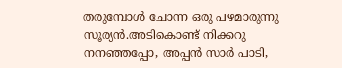തരുമ്പോൾ ചോന്ന ഒരു പഴമാരുന്നു സൂര്യൻ.അടികൊണ്ട് നിക്കറു നനഞ്ഞപ്പോ, അപ്പൻ സാർ പാടി,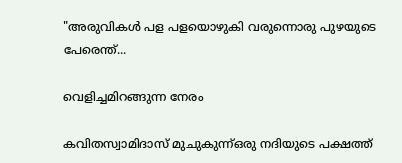"അരുവികൾ പള പളയൊഴുകി വരുന്നൊരു പുഴയുടെ പേരെന്ത്...

വെളിച്ചമിറങ്ങുന്ന നേരം

കവിതസ്വാമിദാസ് മുചുകുന്ന്ഒരു നദിയുടെ പക്ഷത്ത്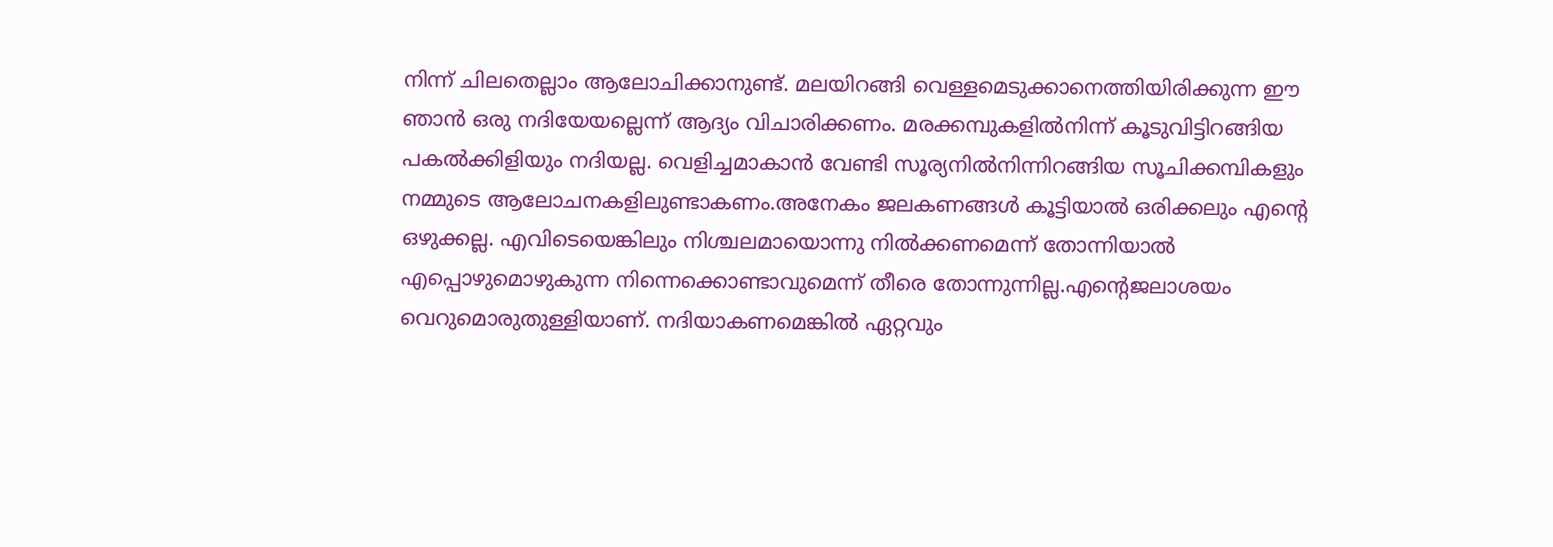നിന്ന് ചിലതെല്ലാം ആലോചിക്കാനുണ്ട്. മലയിറങ്ങി വെള്ളമെടുക്കാനെത്തിയിരിക്കുന്ന ഈ ഞാൻ ഒരു നദിയേയല്ലെന്ന് ആദ്യം വിചാരിക്കണം. മരക്കമ്പുകളിൽനിന്ന് കൂടുവിട്ടിറങ്ങിയ പകൽക്കിളിയും നദിയല്ല. വെളിച്ചമാകാൻ വേണ്ടി സൂര്യനിൽനിന്നിറങ്ങിയ സൂചിക്കമ്പികളും നമ്മുടെ ആലോചനകളിലുണ്ടാകണം.അനേകം ജലകണങ്ങൾ കൂട്ടിയാൽ ഒരിക്കലും എൻ്റെ ഒഴുക്കല്ല. എവിടെയെങ്കിലും നിശ്ചലമായൊന്നു നിൽക്കണമെന്ന് തോന്നിയാൽ എപ്പൊഴുമൊഴുകുന്ന നിന്നെക്കൊണ്ടാവുമെന്ന് തീരെ തോന്നുന്നില്ല.എൻ്റെജലാശയം വെറുമൊരുതുള്ളിയാണ്. നദിയാകണമെങ്കിൽ ഏറ്റവും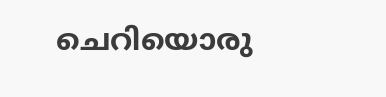ചെറിയൊരു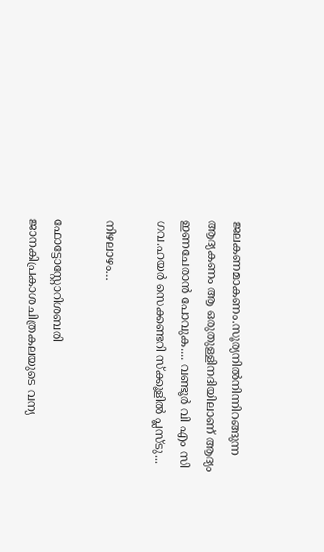ജലകണമാകണം.സൂര്യനിൽനിന്നിറങ്ങുന്ന ആദ്യകണം ആ ഒരുതുള്ളിനദിയിലാണ് ആദ്യം ഇണചേരാൻ പോവുക.... വണ്ടൂർ വി എം സി ഗവ.ഹയർ സെക്കണ്ടറി സ്ക്കൂളിൽ പ്ലസ്ടു...

നിഴലാഴം…

ഫോട്ടോസ്റ്റോറിശബരി ജാനകിപ്രകാശചിത്രകലയുടെ വന്യ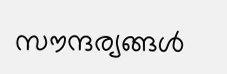സൗന്ദര്യങ്ങൾ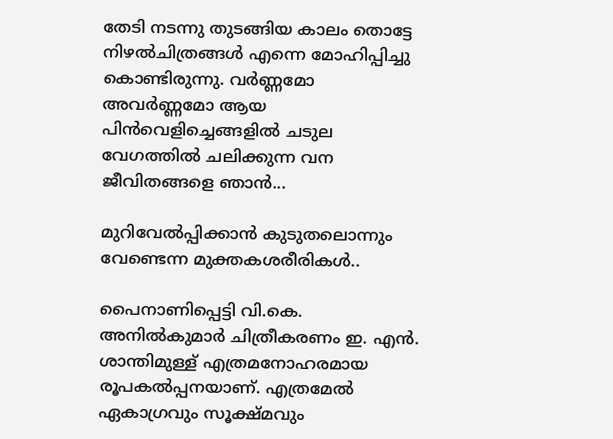തേടി നടന്നു തുടങ്ങിയ കാലം തൊട്ടേ നിഴൽചിത്രങ്ങൾ എന്നെ മോഹിപ്പിച്ചു കൊണ്ടിരുന്നു. വർണ്ണമോ അവർണ്ണമോ ആയ പിൻവെളിച്ചെങ്ങളിൽ ചടുല വേഗത്തിൽ ചലിക്കുന്ന വന ജീവിതങ്ങളെ ഞാൻ...

മുറിവേൽപ്പിക്കാൻ കുടുതലൊന്നും വേണ്ടെന്ന മുക്തകശരീരികൾ..

പൈനാണിപ്പെട്ടി വി.കെ. അനിൽകുമാർ ചിത്രീകരണം ഇ. എൻ. ശാന്തിമുള്ള് എത്രമനോഹരമായ രൂപകൽപ്പനയാണ്. എത്രമേൽ ഏകാഗ്രവും സൂക്ഷ്മവും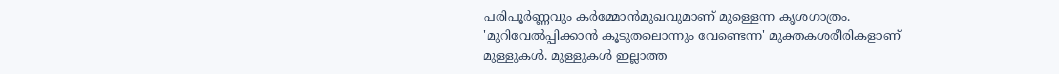പരിപൂർണ്ണവും കർമ്മോൻമുഖവുമാണ് മുള്ളെന്ന കൃശഗാത്രം. 'മുറിവേൽപ്പിക്കാൻ കൂടുതലൊന്നും വേണ്ടെന്ന' മുക്തകശരീരികളാണ് മുള്ളുകൾ. മുള്ളുകൾ ഇല്ലാത്ത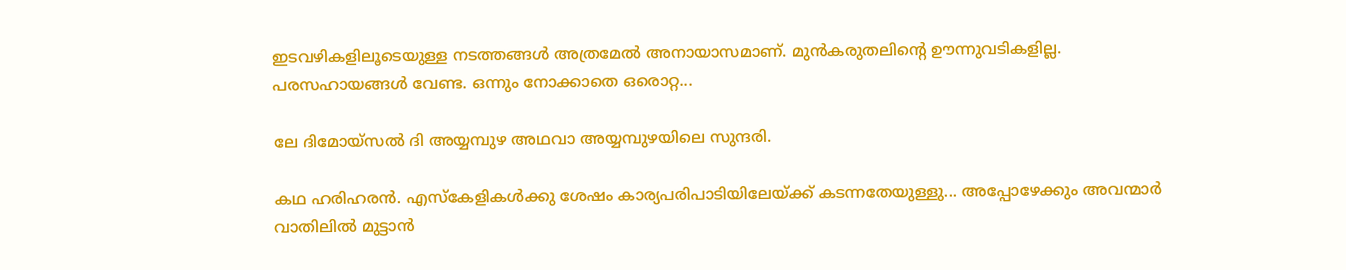ഇടവഴികളിലൂടെയുള്ള നടത്തങ്ങൾ അത്രമേൽ അനായാസമാണ്. മുൻകരുതലിൻ്റെ ഊന്നുവടികളില്ല. പരസഹായങ്ങൾ വേണ്ട. ഒന്നും നോക്കാതെ ഒരൊറ്റ...

ലേ ദിമോയ്സൽ ദി അയ്യമ്പുഴ അഥവാ അയ്യമ്പുഴയിലെ സുന്ദരി.

കഥ ഹരിഹരൻ. എസ്കേളികൾക്കു ശേഷം കാര്യപരിപാടിയിലേയ്ക്ക് കടന്നതേയുള്ളു... അപ്പോഴേക്കും അവന്മാർ വാതിലിൽ മുട്ടാൻ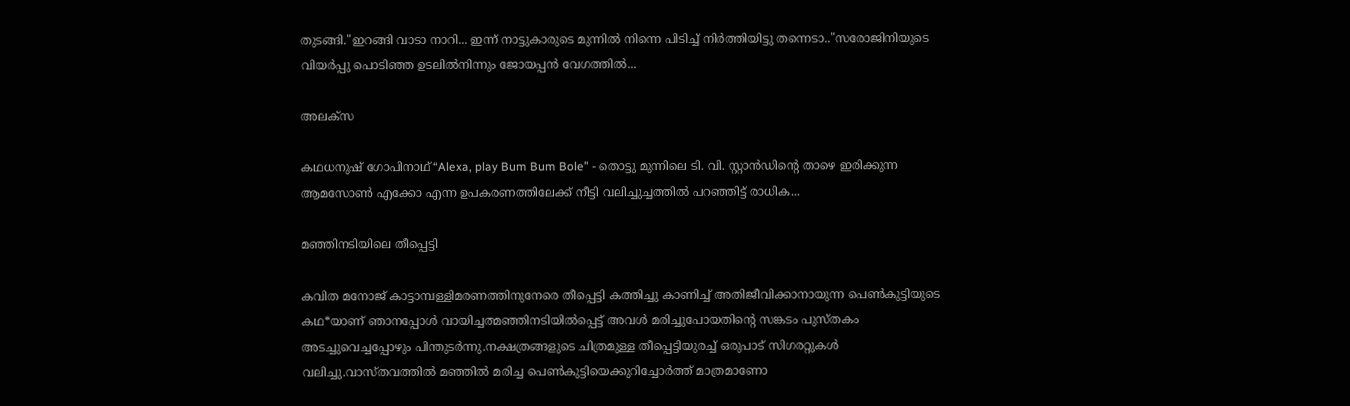തുടങ്ങി."ഇറങ്ങി വാടാ നാറി... ഇന്ന് നാട്ടുകാരുടെ മുന്നിൽ നിന്നെ പിടിച്ച് നിർത്തിയിട്ടു തന്നെടാ.."സരോജിനിയുടെ വിയർപ്പു പൊടിഞ്ഞ ഉടലിൽനിന്നും ജോയപ്പൻ വേഗത്തിൽ...

അലക്സ

കഥധനുഷ് ഗോപിനാഥ്“Alexa, play Bum Bum Bole” - തൊട്ടു മുന്നിലെ ടി. വി. സ്റ്റാൻഡിന്റെ താഴെ ഇരിക്കുന്ന ആമസോൺ എക്കോ എന്ന ഉപകരണത്തിലേക്ക് നീട്ടി വലിച്ചുച്ചത്തിൽ പറഞ്ഞിട്ട് രാധിക...

മഞ്ഞിനടിയിലെ തീപ്പെട്ടി

കവിത മനോജ് കാട്ടാമ്പള്ളിമരണത്തിനുനേരെ തീപ്പെട്ടി കത്തിച്ചു കാണിച്ച് അതിജീവിക്കാനായുന്ന പെണ്‍കുട്ടിയുടെ കഥ*യാണ് ഞാനപ്പോള്‍ വായിച്ചത്മഞ്ഞിനടിയില്‍പ്പെട്ട് അവള്‍ മരിച്ചുപോയതിന്‍റെ സങ്കടം പുസ്തകം അടച്ചുവെച്ചപ്പോഴും പിന്തുടര്‍ന്നു.നക്ഷത്രങ്ങളുടെ ചിത്രമുള്ള തീപ്പെട്ടിയുരച്ച് ഒരുപാട് സിഗരറ്റുകള്‍ വലിച്ചു.വാസ്തവത്തില്‍ മഞ്ഞില്‍ മരിച്ച പെണ്‍കുട്ടിയെക്കുറിച്ചോര്‍ത്ത് മാത്രമാണോ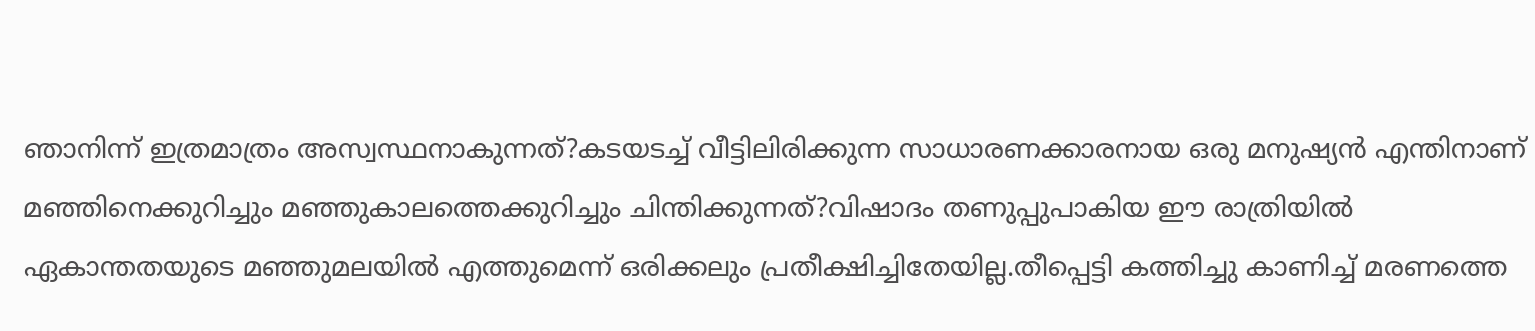ഞാനിന്ന് ഇത്രമാത്രം അസ്വസ്ഥനാകുന്നത്?കടയടച്ച് വീട്ടിലിരിക്കുന്ന സാധാരണക്കാരനായ ഒരു മനുഷ്യന്‍ എന്തിനാണ് മഞ്ഞിനെക്കുറിച്ചും മഞ്ഞുകാലത്തെക്കുറിച്ചും ചിന്തിക്കുന്നത്?വിഷാദം തണുപ്പുപാകിയ ഈ രാത്രിയില്‍ ഏകാന്തതയുടെ മഞ്ഞുമലയില്‍ എത്തുമെന്ന് ഒരിക്കലും പ്രതീക്ഷിച്ചിതേയില്ല.തീപ്പെട്ടി കത്തിച്ചു കാണിച്ച് മരണത്തെ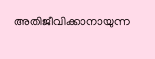അതിജീവിക്കാനായുന്ന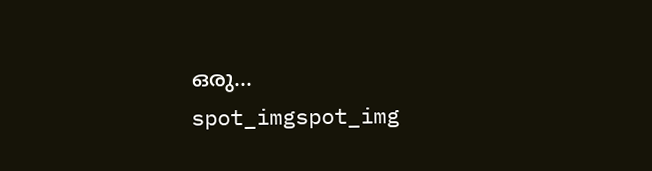ഒരു...
spot_imgspot_img